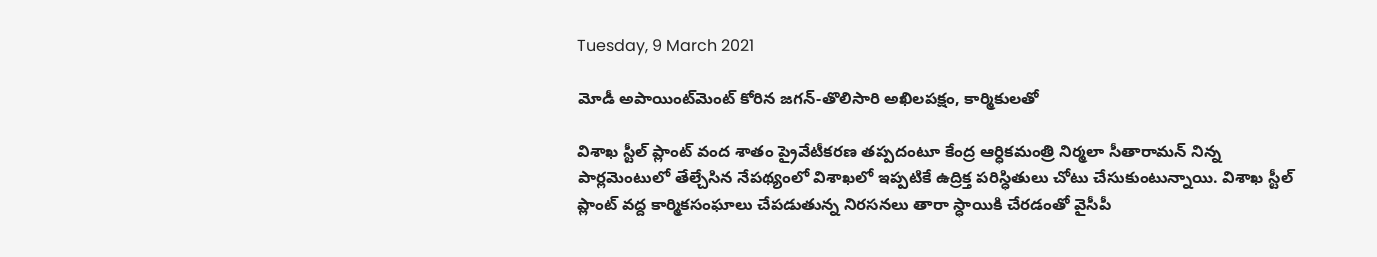Tuesday, 9 March 2021

మోడీ అపాయింట్‌మెంట్‌ కోరిన జగన్‌-తొలిసారి అఖిలపక్షం, కార్మికులతో

విశాఖ స్టీల్‌ ప్లాంట్‌ వంద శాతం ప్రైవేటీకరణ తప్పదంటూ కేంద్ర ఆర్ధికమంత్రి నిర్మలా సీతారామన్‌ నిన్న పార్లమెంటులో తేల్చేసిన నేపథ్యంలో విశాఖలో ఇప్పటికే ఉద్రిక్త పరిస్ధితులు చోటు చేసుకుంటున్నాయి. విశాఖ స్టీల్‌ ప్లాంట్ వద్ద కార్మికసంఘాలు చేపడుతున్న నిరసనలు తారా స్ధాయికి చేరడంతో వైసీపీ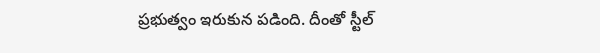ప్రభుత్వం ఇరుకున పడింది. దీంతో స్టీల్‌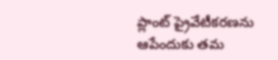ప్లాంట్‌ ప్రైవేటీకరణను ఆపేందుకు తమ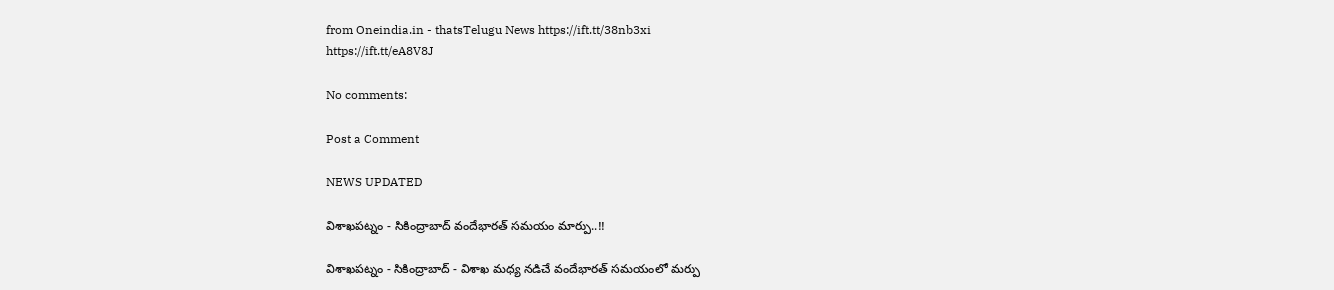from Oneindia.in - thatsTelugu News https://ift.tt/38nb3xi
https://ift.tt/eA8V8J

No comments:

Post a Comment

NEWS UPDATED

విశాఖపట్నం - సికింద్రాబాద్ వందేభారత్ సమయం మార్పు..!!

విశాఖపట్నం - సికింద్రాబాద్ - విశాఖ మధ్య నడిచే వందేభారత్ సమయంలో మర్పు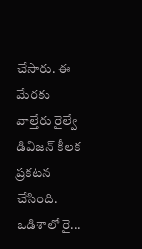చేసారు. ఈ మేరకు వాల్తేరు రైల్వే డివిజన్ కీలక ప్రకటన చేసింది. ఒడిశాలో రై...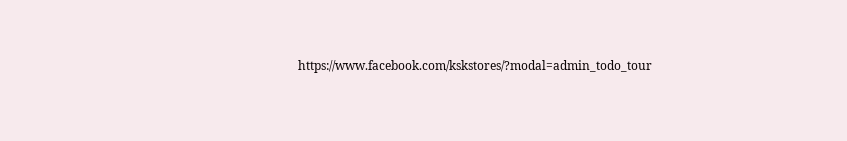https://www.facebook.com/kskstores/?modal=admin_todo_tour